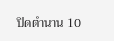ปิดตำนาน 10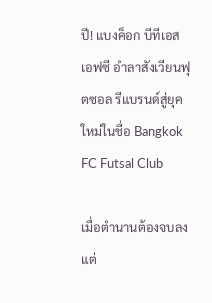ปี! แบงค็อก บีทีเอส เอฟซี อำลาสังเวียนฟุตซอล รีแบรนด์สู่ยุคใหม่ในชื่อ Bangkok FC Futsal Club

เมื่อตำนานต้องจบลง แต่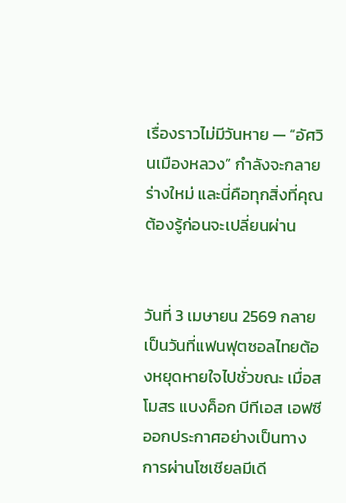เรื่องราวไม่มีวันหาย — “อัศวินเมืองหลวง” กำลังจะกลายร่างใหม่ และนี่คือทุกสิ่งที่คุณต้องรู้ก่อนจะเปลี่ยนผ่าน


วันที่ 3 เมษายน 2569 กลายเป็นวันที่แฟนฟุตซอลไทยต้องหยุดหายใจไปชั่วขณะ เมื่อสโมสร แบงค็อก บีทีเอส เอฟซี ออกประกาศอย่างเป็นทางการผ่านโซเชียลมีเดี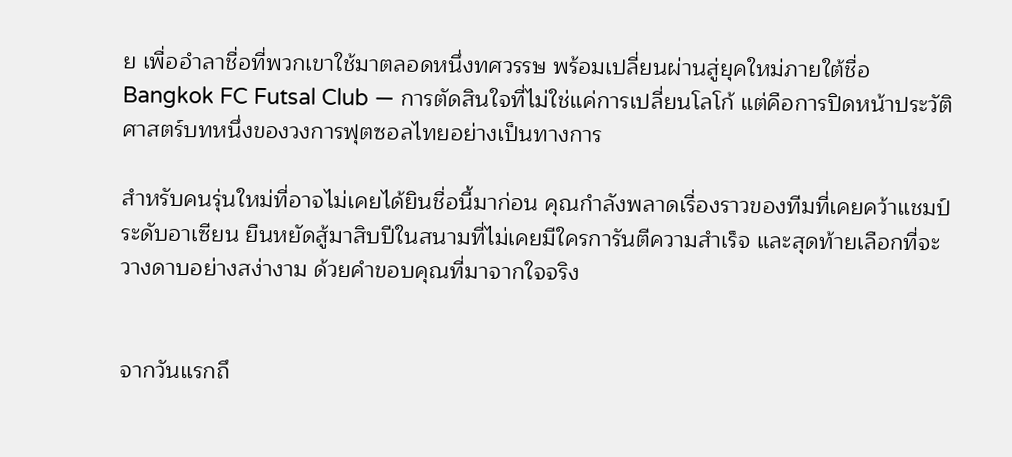ย เพื่ออำลาชื่อที่พวกเขาใช้มาตลอดหนึ่งทศวรรษ พร้อมเปลี่ยนผ่านสู่ยุคใหม่ภายใต้ชื่อ Bangkok FC Futsal Club — การตัดสินใจที่ไม่ใช่แค่การเปลี่ยนโลโก้ แต่คือการปิดหน้าประวัติศาสตร์บทหนึ่งของวงการฟุตซอลไทยอย่างเป็นทางการ

สำหรับคนรุ่นใหม่ที่อาจไม่เคยได้ยินชื่อนี้มาก่อน คุณกำลังพลาดเรื่องราวของทีมที่เคยคว้าแชมป์ระดับอาเซียน ยืนหยัดสู้มาสิบปีในสนามที่ไม่เคยมีใครการันตีความสำเร็จ และสุดท้ายเลือกที่จะวางดาบอย่างสง่างาม ด้วยคำขอบคุณที่มาจากใจจริง


จากวันแรกถึ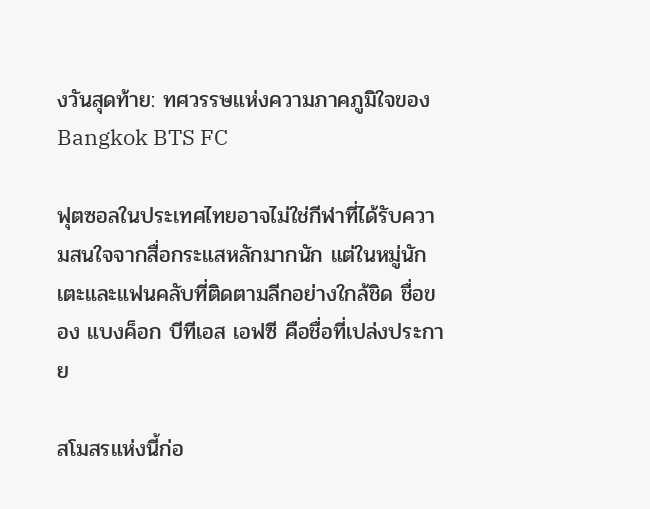งวันสุดท้าย: ทศวรรษแห่งความภาคภูมิใจของ Bangkok BTS FC

ฟุตซอลในประเทศไทยอาจไม่ใช่กีฬาที่ได้รับความสนใจจากสื่อกระแสหลักมากนัก แต่ในหมู่นักเตะและแฟนคลับที่ติดตามลีกอย่างใกล้ชิด ชื่อของ แบงค็อก บีทีเอส เอฟซี คือชื่อที่เปล่งประกาย

สโมสรแห่งนี้ก่อ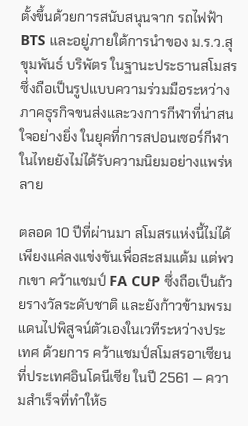ตั้งขึ้นด้วยการสนับสนุนจาก รถไฟฟ้า BTS และอยู่ภายใต้การนำของ ม.ร.ว.สุขุมพันธ์ บริพัตร ในฐานะประธานสโมสร ซึ่งถือเป็นรูปแบบความร่วมมือระหว่างภาคธุรกิจขนส่งและวงการกีฬาที่น่าสนใจอย่างยิ่ง ในยุคที่การสปอนเซอร์กีฬาในไทยยังไม่ได้รับความนิยมอย่างแพร่หลาย

ตลอด 10 ปีที่ผ่านมา สโมสรแห่งนี้ไม่ได้เพียงแค่ลงแข่งขันเพื่อสะสมแต้ม แต่พวกเขา คว้าแชมป์ FA CUP ซึ่งถือเป็นถ้วยรางวัลระดับชาติ และยังก้าวข้ามพรมแดนไปพิสูจน์ตัวเองในเวทีระหว่างประเทศ ด้วยการ คว้าแชมป์สโมสรอาเซียน ที่ประเทศอินโดนีเซีย ในปี 2561 — ความสำเร็จที่ทำให้ธ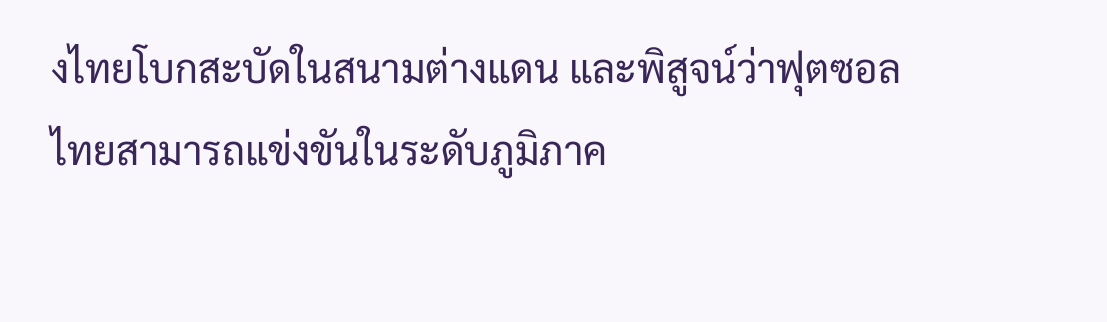งไทยโบกสะบัดในสนามต่างแดน และพิสูจน์ว่าฟุตซอลไทยสามารถแข่งขันในระดับภูมิภาค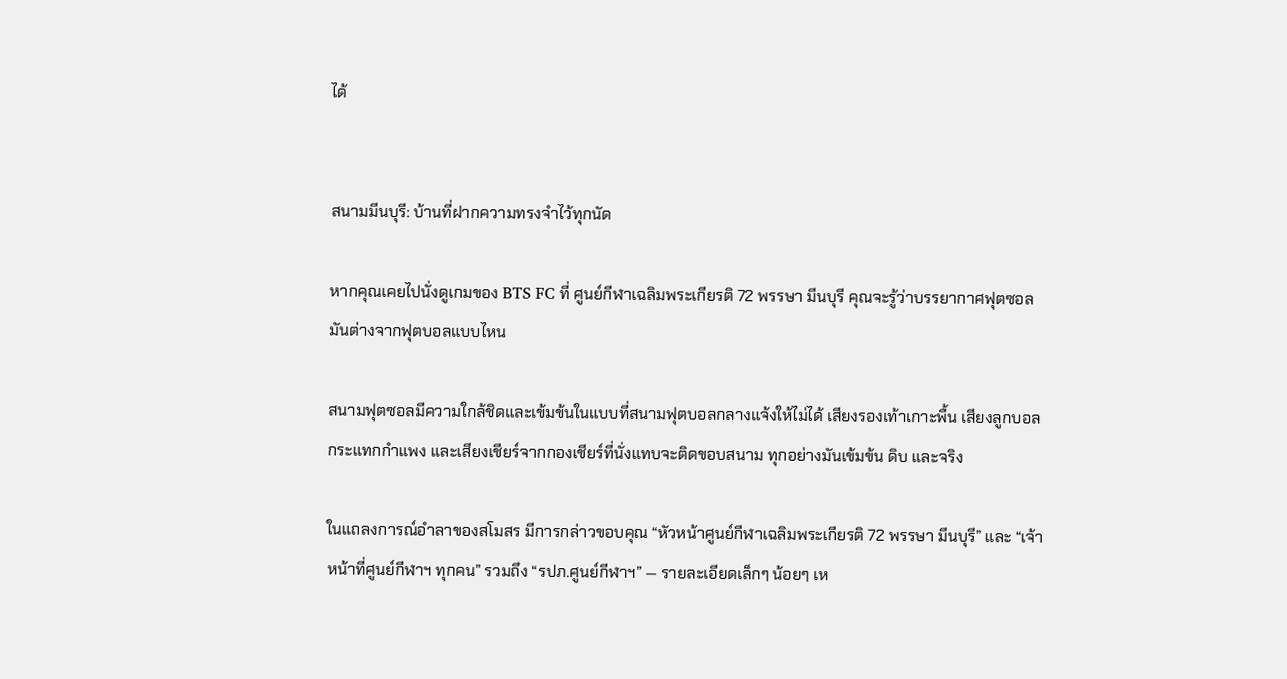ได้


สนามมีนบุรี: บ้านที่ฝากความทรงจำไว้ทุกนัด

หากคุณเคยไปนั่งดูเกมของ BTS FC ที่ ศูนย์กีฬาเฉลิมพระเกียรติ 72 พรรษา มีนบุรี คุณจะรู้ว่าบรรยากาศฟุตซอลมันต่างจากฟุตบอลแบบไหน

สนามฟุตซอลมีความใกล้ชิดและเข้มข้นในแบบที่สนามฟุตบอลกลางแจ้งให้ไม่ได้ เสียงรองเท้าเกาะพื้น เสียงลูกบอลกระแทกกำแพง และเสียงเชียร์จากกองเชียร์ที่นั่งแทบจะติดขอบสนาม ทุกอย่างมันเข้มข้น ดิบ และจริง

ในแถลงการณ์อำลาของสโมสร มีการกล่าวขอบคุณ “หัวหน้าศูนย์กีฬาเฉลิมพระเกียรติ 72 พรรษา มีนบุรี” และ “เจ้าหน้าที่ศูนย์กีฬาฯ ทุกคน” รวมถึง “รปภ.ศูนย์กีฬาฯ” — รายละเอียดเล็กๆ น้อยๆ เห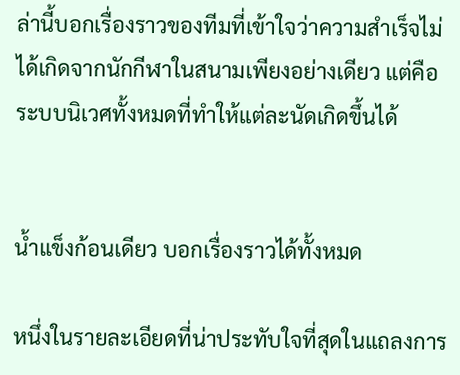ล่านี้บอกเรื่องราวของทีมที่เข้าใจว่าความสำเร็จไม่ได้เกิดจากนักกีฬาในสนามเพียงอย่างเดียว แต่คือระบบนิเวศทั้งหมดที่ทำให้แต่ละนัดเกิดขึ้นได้


น้ำแข็งก้อนเดียว บอกเรื่องราวได้ทั้งหมด

หนึ่งในรายละเอียดที่น่าประทับใจที่สุดในแถลงการ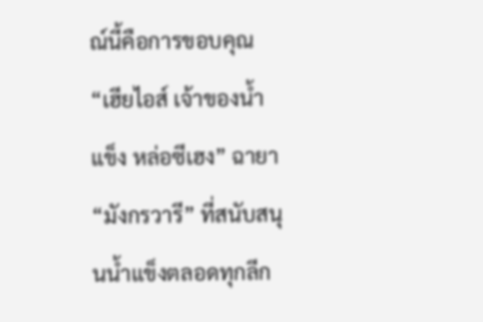ณ์นี้คือการขอบคุณ “เฮียไอส์ เจ้าของน้ำแข็ง หล่อซีเฮง” ฉายา “มังกรวารี” ที่สนับสนุนน้ำแข็งตลอดทุกลีก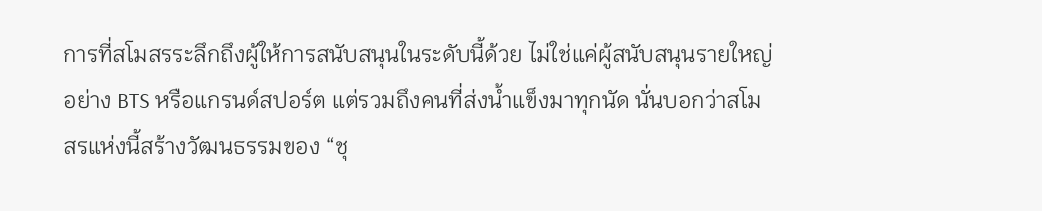การที่สโมสรระลึกถึงผู้ให้การสนับสนุนในระดับนี้ด้วย ไม่ใช่แค่ผู้สนับสนุนรายใหญ่อย่าง BTS หรือแกรนด์สปอร์ต แต่รวมถึงคนที่ส่งน้ำแข็งมาทุกนัด นั่นบอกว่าสโมสรแห่งนี้สร้างวัฒนธรรมของ “ชุ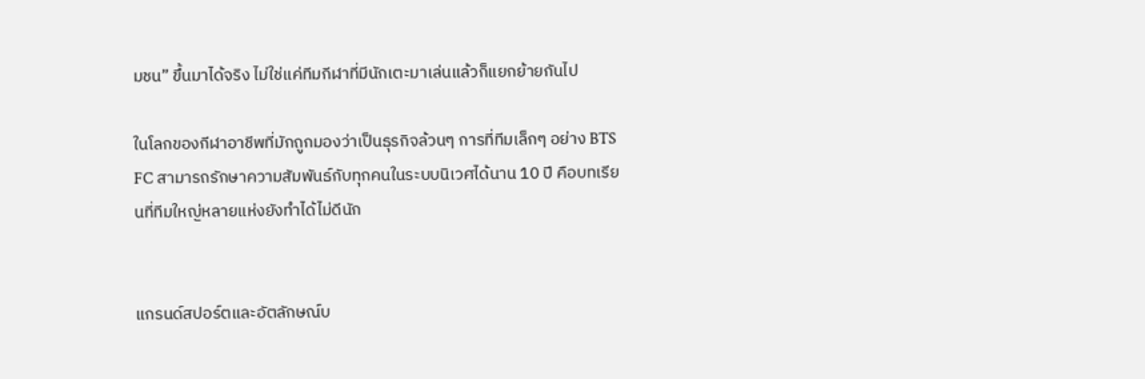มชน” ขึ้นมาได้จริง ไม่ใช่แค่ทีมกีฬาที่มีนักเตะมาเล่นแล้วก็แยกย้ายกันไป

ในโลกของกีฬาอาชีพที่มักถูกมองว่าเป็นธุรกิจล้วนๆ การที่ทีมเล็กๆ อย่าง BTS FC สามารถรักษาความสัมพันธ์กับทุกคนในระบบนิเวศได้นาน 10 ปี คือบทเรียนที่ทีมใหญ่หลายแห่งยังทำได้ไม่ดีนัก


แกรนด์สปอร์ตและอัตลักษณ์บ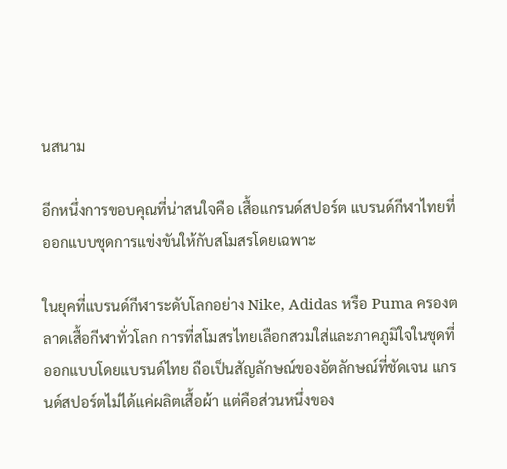นสนาม

อีกหนึ่งการขอบคุณที่น่าสนใจคือ เสื้อแกรนด์สปอร์ต แบรนด์กีฬาไทยที่ออกแบบชุดการแข่งขันให้กับสโมสรโดยเฉพาะ

ในยุคที่แบรนด์กีฬาระดับโลกอย่าง Nike, Adidas หรือ Puma ครองตลาดเสื้อกีฬาทั่วโลก การที่สโมสรไทยเลือกสวมใส่และภาคภูมิใจในชุดที่ออกแบบโดยแบรนด์ไทย ถือเป็นสัญลักษณ์ของอัตลักษณ์ที่ชัดเจน แกรนด์สปอร์ตไม่ได้แค่ผลิตเสื้อผ้า แต่คือส่วนหนึ่งของ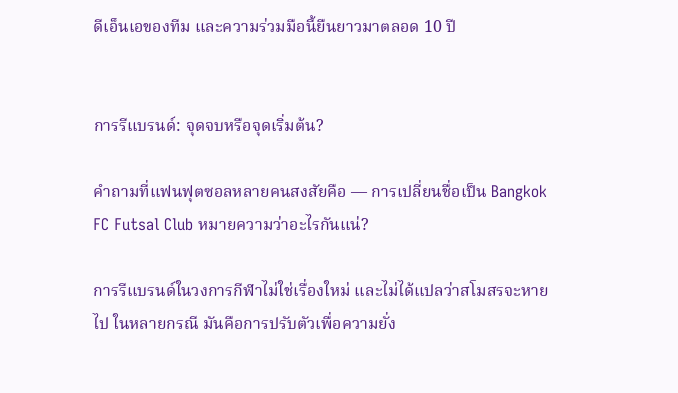ดีเอ็นเอของทีม และความร่วมมือนี้ยืนยาวมาตลอด 10 ปี


การรีแบรนด์: จุดจบหรือจุดเริ่มต้น?

คำถามที่แฟนฟุตซอลหลายคนสงสัยคือ — การเปลี่ยนชื่อเป็น Bangkok FC Futsal Club หมายความว่าอะไรกันแน่?

การรีแบรนด์ในวงการกีฬาไม่ใช่เรื่องใหม่ และไม่ได้แปลว่าสโมสรจะหายไป ในหลายกรณี มันคือการปรับตัวเพื่อความยั่ง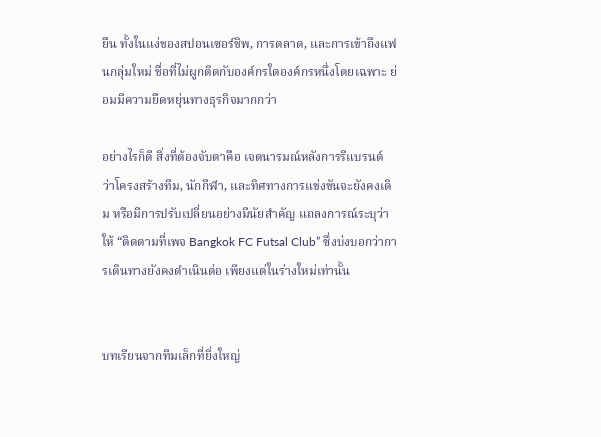ยืน ทั้งในแง่ของสปอนเซอร์ชิพ, การตลาด, และการเข้าถึงแฟนกลุ่มใหม่ ชื่อที่ไม่ผูกติดกับองค์กรใดองค์กรหนึ่งโดยเฉพาะ ย่อมมีความยืดหยุ่นทางธุรกิจมากกว่า

อย่างไรก็ดี สิ่งที่ต้องจับตาคือ เจตนารมณ์หลังการรีแบรนด์ ว่าโครงสร้างทีม, นักกีฬา, และทิศทางการแข่งขันจะยังคงเดิม หรือมีการปรับเปลี่ยนอย่างมีนัยสำคัญ แถลงการณ์ระบุว่าให้ “ติดตามที่เพจ Bangkok FC Futsal Club” ซึ่งบ่งบอกว่าการเดินทางยังคงดำเนินต่อ เพียงแต่ในร่างใหม่เท่านั้น


บทเรียนจากทีมเล็กที่ยิ่งใหญ่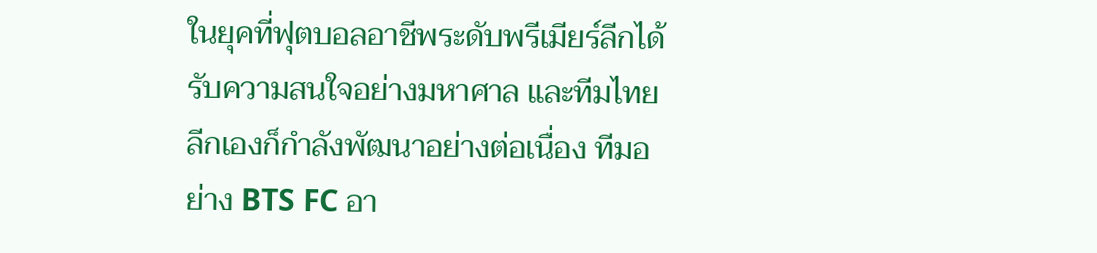ในยุคที่ฟุตบอลอาชีพระดับพรีเมียร์ลีกได้รับความสนใจอย่างมหาศาล และทีมไทยลีกเองก็กำลังพัฒนาอย่างต่อเนื่อง ทีมอย่าง BTS FC อา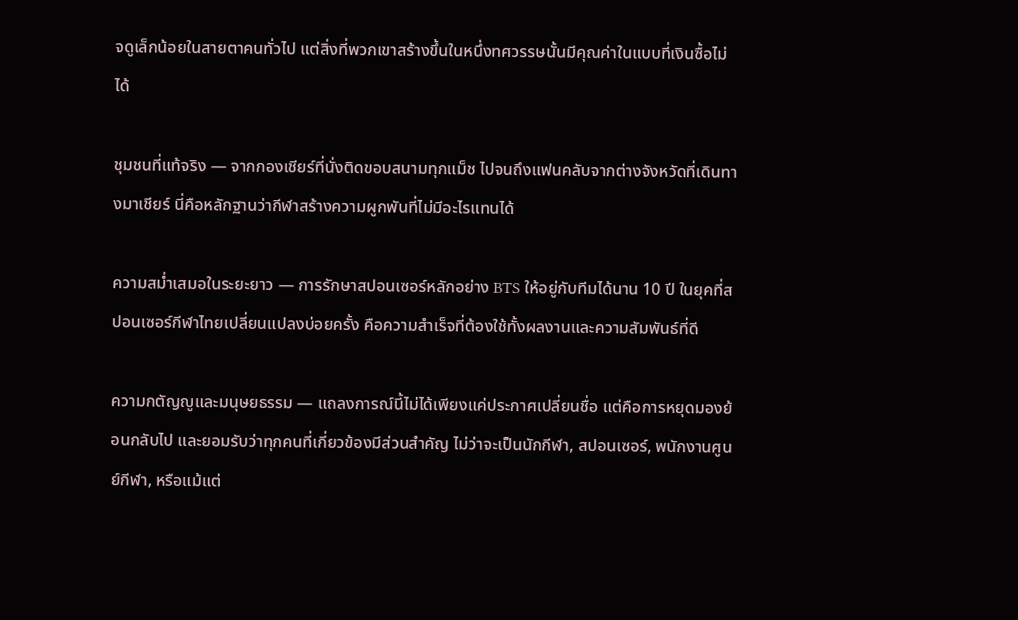จดูเล็กน้อยในสายตาคนทั่วไป แต่สิ่งที่พวกเขาสร้างขึ้นในหนึ่งทศวรรษนั้นมีคุณค่าในแบบที่เงินซื้อไม่ได้

ชุมชนที่แท้จริง — จากกองเชียร์ที่นั่งติดขอบสนามทุกแม็ช ไปจนถึงแฟนคลับจากต่างจังหวัดที่เดินทางมาเชียร์ นี่คือหลักฐานว่ากีฬาสร้างความผูกพันที่ไม่มีอะไรแทนได้

ความสม่ำเสมอในระยะยาว — การรักษาสปอนเซอร์หลักอย่าง BTS ให้อยู่กับทีมได้นาน 10 ปี ในยุคที่สปอนเซอร์กีฬาไทยเปลี่ยนแปลงบ่อยครั้ง คือความสำเร็จที่ต้องใช้ทั้งผลงานและความสัมพันธ์ที่ดี

ความกตัญญูและมนุษยธรรม — แถลงการณ์นี้ไม่ได้เพียงแค่ประกาศเปลี่ยนชื่อ แต่คือการหยุดมองย้อนกลับไป และยอมรับว่าทุกคนที่เกี่ยวข้องมีส่วนสำคัญ ไม่ว่าจะเป็นนักกีฬา, สปอนเซอร์, พนักงานศูนย์กีฬา, หรือแม้แต่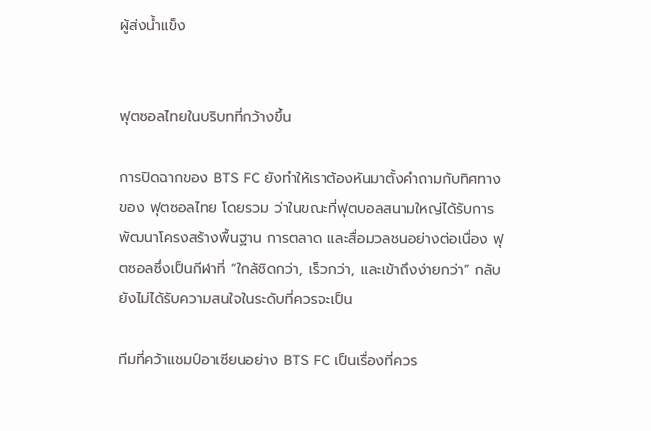ผู้ส่งน้ำแข็ง


ฟุตซอลไทยในบริบทที่กว้างขึ้น

การปิดฉากของ BTS FC ยังทำให้เราต้องหันมาตั้งคำถามกับทิศทางของ ฟุตซอลไทย โดยรวม ว่าในขณะที่ฟุตบอลสนามใหญ่ได้รับการพัฒนาโครงสร้างพื้นฐาน การตลาด และสื่อมวลชนอย่างต่อเนื่อง ฟุตซอลซึ่งเป็นกีฬาที่ “ใกล้ชิดกว่า, เร็วกว่า, และเข้าถึงง่ายกว่า” กลับยังไม่ได้รับความสนใจในระดับที่ควรจะเป็น

ทีมที่คว้าแชมป์อาเซียนอย่าง BTS FC เป็นเรื่องที่ควร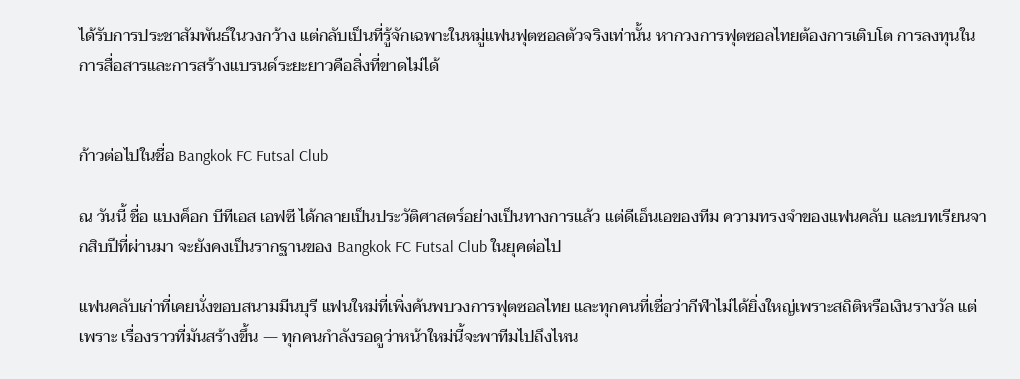ได้รับการประชาสัมพันธ์ในวงกว้าง แต่กลับเป็นที่รู้จักเฉพาะในหมู่แฟนฟุตซอลตัวจริงเท่านั้น หากวงการฟุตซอลไทยต้องการเติบโต การลงทุนในการสื่อสารและการสร้างแบรนด์ระยะยาวคือสิ่งที่ขาดไม่ได้


ก้าวต่อไปในชื่อ Bangkok FC Futsal Club

ณ วันนี้ ชื่อ แบงค็อก บีทีเอส เอฟซี ได้กลายเป็นประวัติศาสตร์อย่างเป็นทางการแล้ว แต่ดีเอ็นเอของทีม ความทรงจำของแฟนคลับ และบทเรียนจากสิบปีที่ผ่านมา จะยังคงเป็นรากฐานของ Bangkok FC Futsal Club ในยุคต่อไป

แฟนคลับเก่าที่เคยนั่งขอบสนามมีนบุรี แฟนใหม่ที่เพิ่งค้นพบวงการฟุตซอลไทย และทุกคนที่เชื่อว่ากีฬาไม่ได้ยิ่งใหญ่เพราะสถิติหรือเงินรางวัล แต่เพราะ เรื่องราวที่มันสร้างขึ้น — ทุกคนกำลังรอดูว่าหน้าใหม่นี้จะพาทีมไปถึงไหน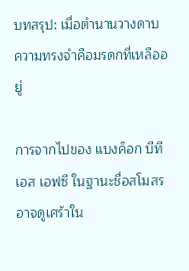บทสรุป: เมื่อตำนานวางดาบ ความทรงจำคือมรดกที่เหลืออยู่

การจากไปของ แบงค็อก บีทีเอส เอฟซี ในฐานะชื่อสโมสร อาจดูเศร้าใน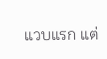แวบแรก แต่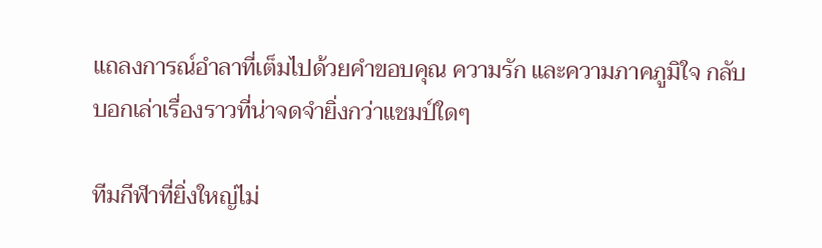แถลงการณ์อำลาที่เต็มไปด้วยคำขอบคุณ ความรัก และความภาคภูมิใจ กลับบอกเล่าเรื่องราวที่น่าจดจำยิ่งกว่าแชมป์ใดๆ

ทีมกีฬาที่ยิ่งใหญ่ไม่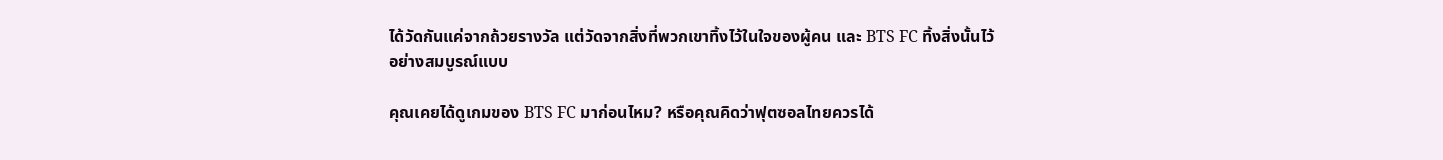ได้วัดกันแค่จากถ้วยรางวัล แต่วัดจากสิ่งที่พวกเขาทิ้งไว้ในใจของผู้คน และ BTS FC ทิ้งสิ่งนั้นไว้อย่างสมบูรณ์แบบ

คุณเคยได้ดูเกมของ BTS FC มาก่อนไหม? หรือคุณคิดว่าฟุตซอลไทยควรได้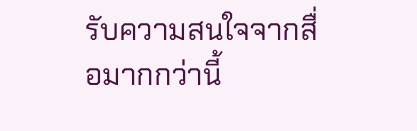รับความสนใจจากสื่อมากกว่านี้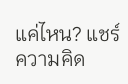แค่ไหน? แชร์ความคิด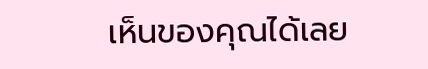เห็นของคุณได้เลย